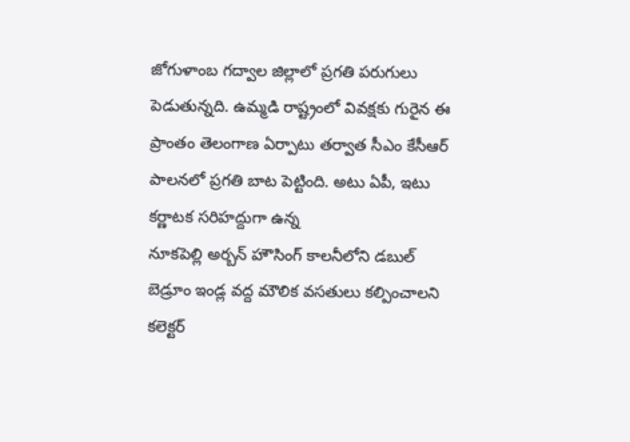జోగుళాంబ గద్వాల జిల్లాలో ప్రగతి పరుగులు పెడుతున్నది. ఉమ్మడి రాష్ట్రంలో వివక్షకు గురైన ఈ ప్రాంతం తెలంగాణ ఏర్పాటు తర్వాత సీఎం కేసీఆర్ పాలనలో ప్రగతి బాట పెట్టింది. అటు ఏపీ, ఇటు కర్ణాటక సరిహద్దుగా ఉన్న
నూకపెల్లి అర్బన్ హౌసింగ్ కాలనీలోని డబుల్ బెడ్రూం ఇండ్ల వద్ద మౌలిక వసతులు కల్పించాలని కలెక్టర్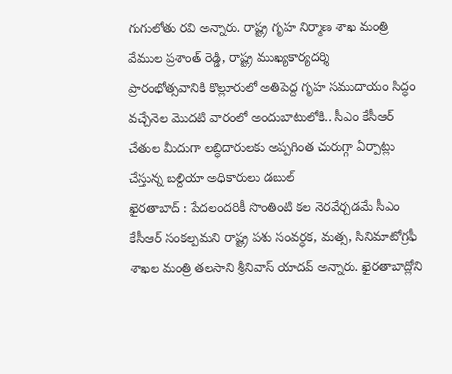గుగులోతు రవి అన్నారు. రాష్ట్ర గృహ నిర్మాణ శాఖ మంత్రి వేముల ప్రశాంత్ రెడ్డి, రాష్ట్ర ముఖ్యకార్యదర్శి
ప్రారంభోత్సవానికి కొల్లూరులో అతిపెద్ద గృహ సముదాయం సిద్ధం వచ్చేనెల మొదటి వారంలో అందుబాటులోకి.. సీఎం కేసీఆర్ చేతుల మీదుగా లబ్ధిదారులకు అప్పగింత చురుగ్గా ఏర్పాట్లు చేస్తున్న బల్దియా అధికారులు డబుల్
ఖైరతాబాద్ : పేదలందరికీ సొంతింటి కల నెరవేర్చడమే సీఎం కేసీఆర్ సంకల్పమని రాష్ట్ర పశు సంవర్ధక, మత్స, సినిమాటోగ్రఫీ శాఖల మంత్రి తలసాని శ్రీనివాస్ యాదవ్ అన్నారు. ఖైరతాబాద్లోని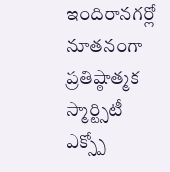ఇందిరానగర్లో నూతనంగా
ప్రతిష్ఠాత్మక స్మార్ట్సిటీ ఎక్స్పో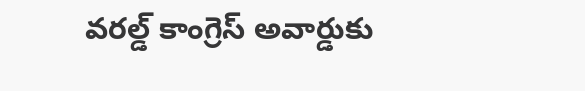వరల్డ్ కాంగ్రెస్ అవార్డుకు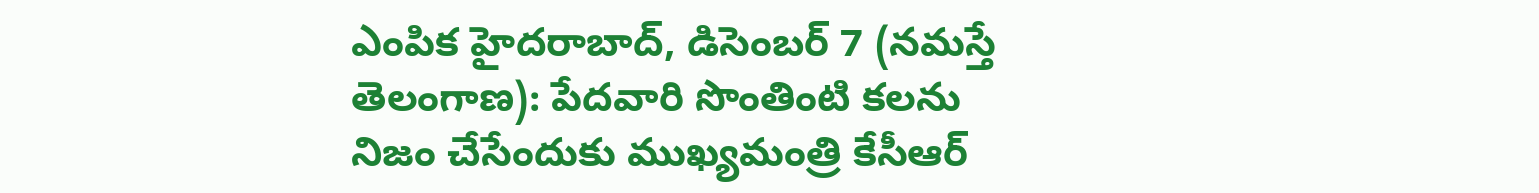ఎంపిక హైదరాబాద్, డిసెంబర్ 7 (నమస్తే తెలంగాణ): పేదవారి సొంతింటి కలను నిజం చేసేందుకు ముఖ్యమంత్రి కేసీఆర్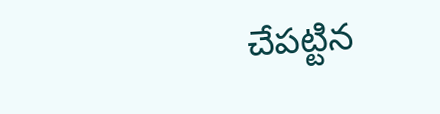చేపట్టిన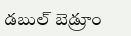డబుల్ బెడ్రూం